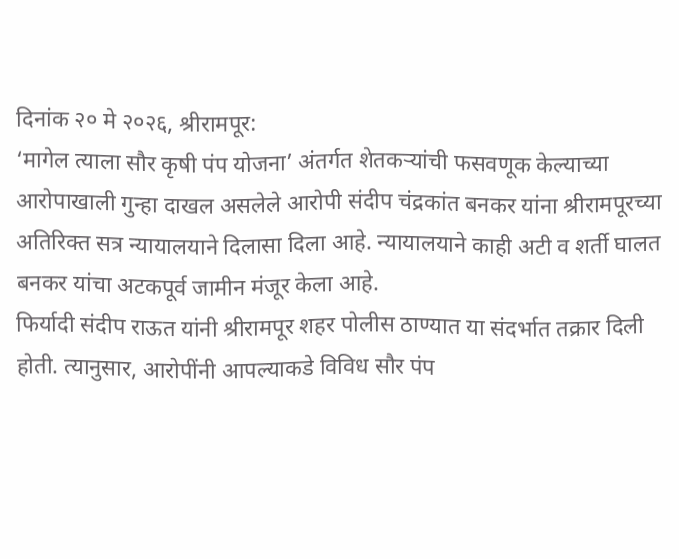दिनांक २० मे २०२६, श्रीरामपूर:
‘मागेल त्याला सौर कृषी पंप योजना’ अंतर्गत शेतकऱ्यांची फसवणूक केल्याच्या आरोपाखाली गुन्हा दाखल असलेले आरोपी संदीप चंद्रकांत बनकर यांना श्रीरामपूरच्या अतिरिक्त सत्र न्यायालयाने दिलासा दिला आहे. न्यायालयाने काही अटी व शर्ती घालत बनकर यांचा अटकपूर्व जामीन मंजूर केला आहे.
फिर्यादी संदीप राऊत यांनी श्रीरामपूर शहर पोलीस ठाण्यात या संदर्भात तक्रार दिली होती. त्यानुसार, आरोपींनी आपल्याकडे विविध सौर पंप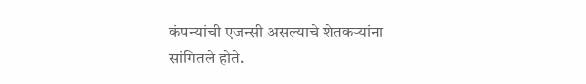कंपन्यांची एजन्सी असल्याचे शेतकऱ्यांना सांगितले होते.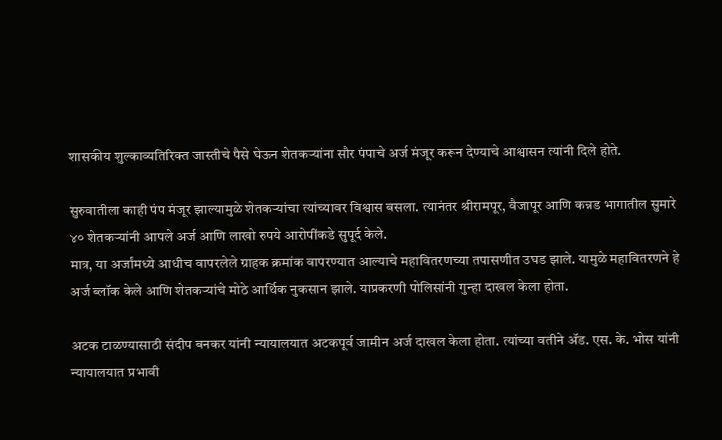शासकीय शुल्काव्यतिरिक्त जास्तीचे पैसे घेऊन शेतकऱ्यांना सौर पंपाचे अर्ज मंजूर करून देण्याचे आश्वासन त्यांनी दिले होते.

सुरुवातीला काही पंप मंजूर झाल्यामुळे शेतकऱ्यांचा त्यांच्यावर विश्वास बसला. त्यानंतर श्रीरामपूर, वैजापूर आणि कन्नड भागातील सुमारे ४० शेतकऱ्यांनी आपले अर्ज आणि लाखो रुपये आरोपींकडे सुपूर्द केले.
मात्र, या अर्जांमध्ये आधीच वापरलेले ग्राहक क्रमांक वापरण्यात आल्याचे महावितरणच्या तपासणीत उघड झाले. यामुळे महावितरणने हे अर्ज ब्लॉक केले आणि शेतकऱ्यांचे मोठे आर्थिक नुकसान झाले. याप्रकरणी पोलिसांनी गुन्हा दाखल केला होता.

अटक टाळण्यासाठी संदीप बनकर यांनी न्यायालयात अटकपूर्व जामीन अर्ज दाखल केला होता. त्यांच्या वतीने ॲड. एस. के. भोस यांनी न्यायालयात प्रभावी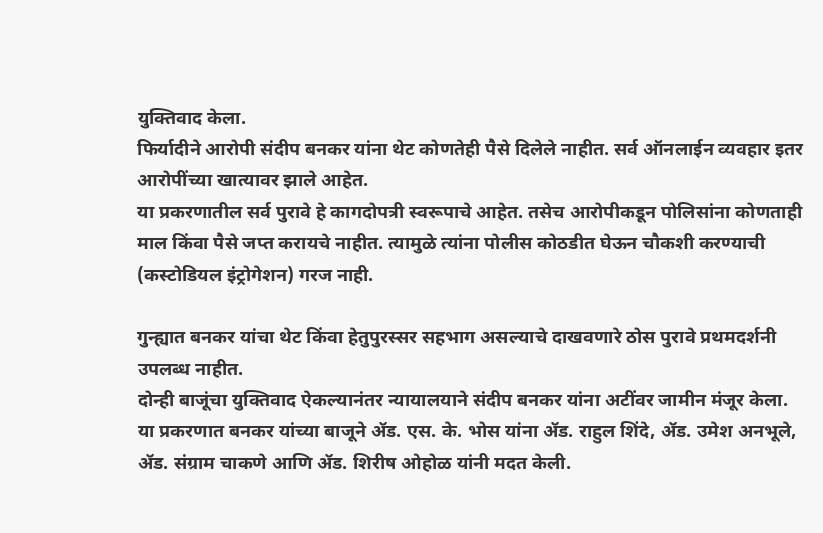युक्तिवाद केला.
फिर्यादीने आरोपी संदीप बनकर यांना थेट कोणतेही पैसे दिलेले नाहीत. सर्व ऑनलाईन व्यवहार इतर आरोपींच्या खात्यावर झाले आहेत.
या प्रकरणातील सर्व पुरावे हे कागदोपत्री स्वरूपाचे आहेत. तसेच आरोपीकडून पोलिसांना कोणताही माल किंवा पैसे जप्त करायचे नाहीत. त्यामुळे त्यांना पोलीस कोठडीत घेऊन चौकशी करण्याची (कस्टोडियल इंट्रोगेशन) गरज नाही.

गुन्ह्यात बनकर यांचा थेट किंवा हेतुपुरस्सर सहभाग असल्याचे दाखवणारे ठोस पुरावे प्रथमदर्शनी उपलब्ध नाहीत.
दोन्ही बाजूंचा युक्तिवाद ऐकल्यानंतर न्यायालयाने संदीप बनकर यांना अटींवर जामीन मंजूर केला. या प्रकरणात बनकर यांच्या बाजूने ॲड. एस. के. भोस यांना ॲड. राहुल शिंदे, ॲड. उमेश अनभूले, ॲड. संग्राम चाकणे आणि ॲड. शिरीष ओहोळ यांनी मदत केली.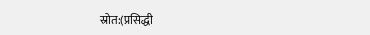स्रोत:(प्रसिद्धी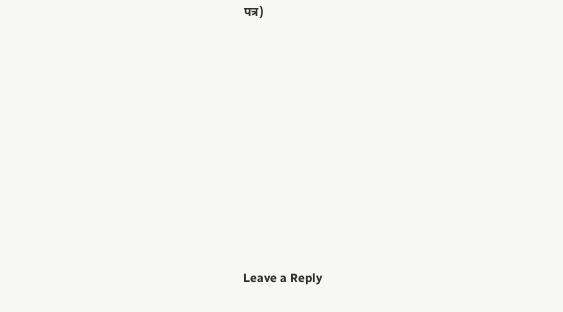पत्र)











Leave a Reply